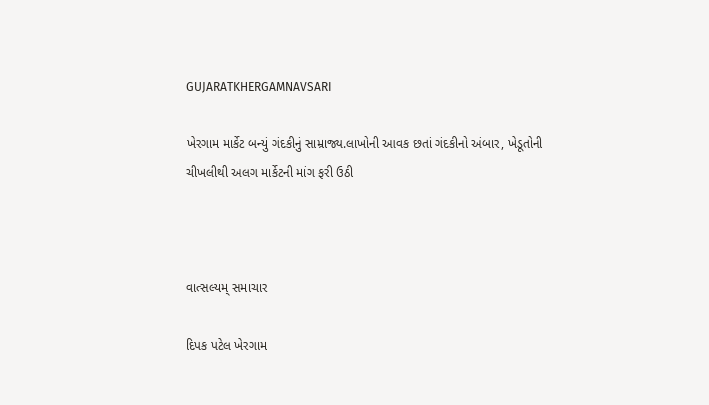GUJARATKHERGAMNAVSARI

ખેરગામ માર્કેટ બન્યું ગંદકીનું સામ્રાજ્ય.લાખોની આવક છતાં ગંદકીનો અંબાર, ખેડૂતોની ચીખલીથી અલગ માર્કેટની માંગ ફરી ઉઠી



વાત્સલ્યમ્ સમાચાર

દિપક પટેલ ખેરગામ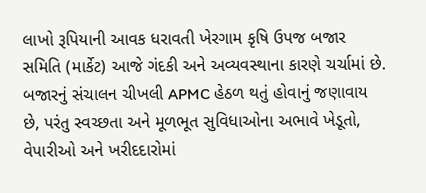લાખો રૂપિયાની આવક ધરાવતી ખેરગામ કૃષિ ઉપજ બજાર સમિતિ (માર્કેટ) આજે ગંદકી અને અવ્યવસ્થાના કારણે ચર્ચામાં છે. બજારનું સંચાલન ચીખલી APMC હેઠળ થતું હોવાનું જણાવાય છે, પરંતુ સ્વચ્છતા અને મૂળભૂત સુવિધાઓના અભાવે ખેડૂતો, વેપારીઓ અને ખરીદદારોમાં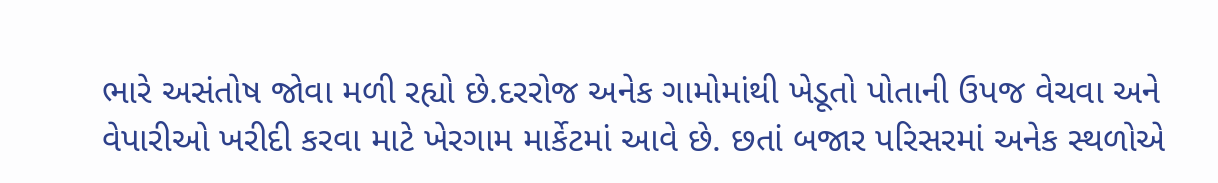ભારે અસંતોષ જોવા મળી રહ્યો છે.દરરોજ અનેક ગામોમાંથી ખેડૂતો પોતાની ઉપજ વેચવા અને વેપારીઓ ખરીદી કરવા માટે ખેરગામ માર્કેટમાં આવે છે. છતાં બજાર પરિસરમાં અનેક સ્થળોએ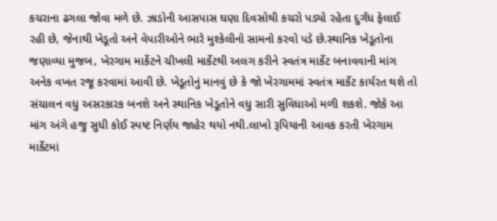કચરાના ઢગલા જોવા મળે છે. ઝાડોની આસપાસ ઘણા દિવસોથી કચરો પડ્યો રહેતા દુર્ગંધ ફેલાઈ રહી છે, જેનાથી ખેડૂતો અને વેપારીઓને ભારે મુશ્કેલીનો સામનો કરવો પડે છે.સ્થાનિક ખેડૂતોના જણાવ્યા મુજબ, ખેરગામ માર્કેટને ચીખલી માર્કેટથી અલગ કરીને સ્વતંત્ર માર્કેટ બનાવવાની માંગ અનેક વખત રજૂ કરવામાં આવી છે. ખેડૂતોનું માનવું છે કે જો ખેરગામમાં સ્વતંત્ર માર્કેટ કાર્યરત થશે તો સંચાલન વધુ અસરકારક બનશે અને સ્થાનિક ખેડૂતોને વધુ સારી સુવિધાઓ મળી શકશે. જોકે આ માંગ અંગે હજુ સુધી કોઈ સ્પષ્ટ નિર્ણય જાહેર થયો નથી.લાખો રૂપિયાની આવક કરતી ખેરગામ માર્કેટમાં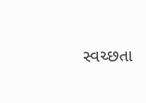સ્વચ્છતા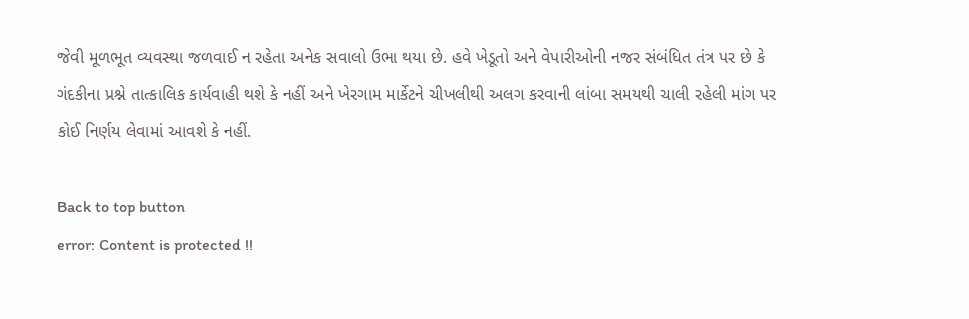જેવી મૂળભૂત વ્યવસ્થા જળવાઈ ન રહેતા અનેક સવાલો ઉભા થયા છે. હવે ખેડૂતો અને વેપારીઓની નજર સંબંધિત તંત્ર પર છે કે ગંદકીના પ્રશ્ને તાત્કાલિક કાર્યવાહી થશે કે નહીં અને ખેરગામ માર્કેટને ચીખલીથી અલગ કરવાની લાંબા સમયથી ચાલી રહેલી માંગ પર કોઈ નિર્ણય લેવામાં આવશે કે નહીં.

Back to top button
error: Content is protected !!